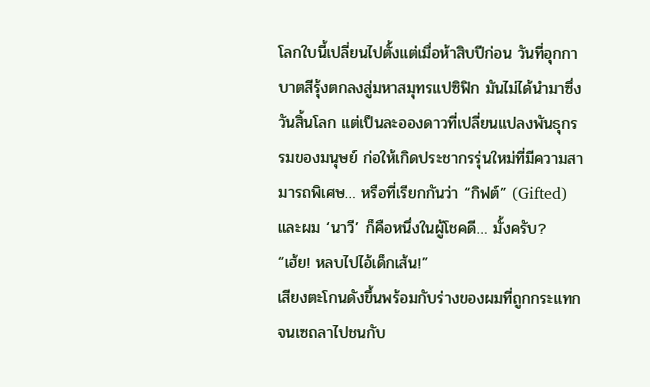โลกใบนี้เปลี่ยนไปตั้งแต่เมื่อห้าสิบปีก่อน วันที่อุกกาบาตสีรุ้งตกลงสู่มหาสมุทรแปซิฟิก มันไม่ได้นำมาซึ่งวันสิ้นโลก แต่เป็นละอองดาวที่เปลี่ยนแปลงพันธุกรรมของมนุษย์ ก่อให้เกิดประชากรรุ่นใหม่ที่มีความสามารถพิเศษ… หรือที่เรียกกันว่า “กิฟต์” (Gifted)
และผม ‘นาวี’ ก็คือหนึ่งในผู้โชคดี… มั้งครับ?
“เฮ้ย! หลบไปไอ้เด็กเส้น!”
เสียงตะโกนดังขึ้นพร้อมกับร่างของผมที่ถูกกระแทกจนเซถลาไปชนกับ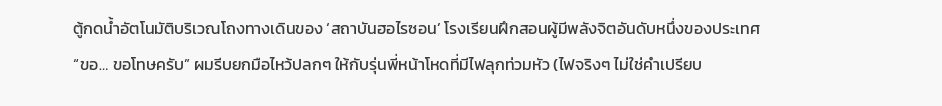ตู้กดน้ำอัตโนมัติบริเวณโถงทางเดินของ ‘สถาบันฮอไรซอน’ โรงเรียนฝึกสอนผู้มีพลังจิตอันดับหนึ่งของประเทศ
“ขอ… ขอโทษครับ” ผมรีบยกมือไหว้ปลกๆ ให้กับรุ่นพี่หน้าโหดที่มีไฟลุกท่วมหัว (ไฟจริงๆ ไม่ใช่คำเปรียบ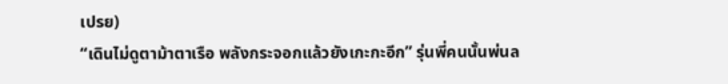เปรย)
“เดินไม่ดูตาม้าตาเรือ พลังกระจอกแล้วยังเกะกะอีก” รุ่นพี่คนนั้นพ่นล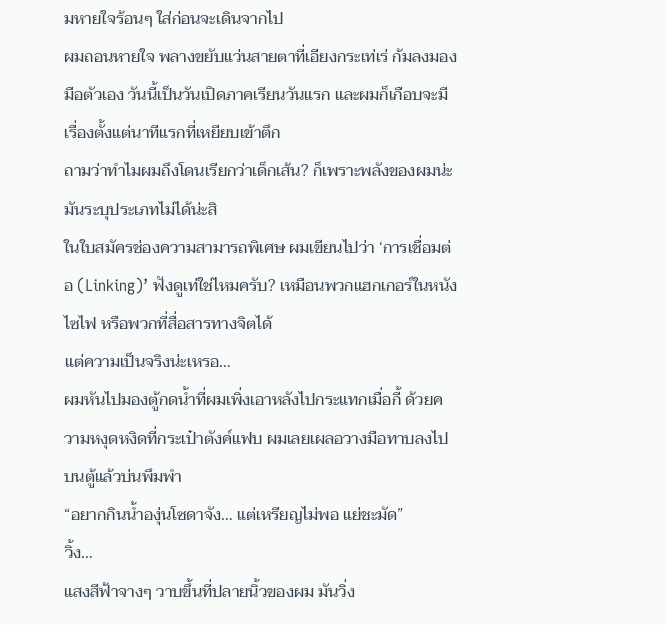มหายใจร้อนๆ ใส่ก่อนจะเดินจากไป
ผมถอนหายใจ พลางขยับแว่นสายตาที่เอียงกระเท่เร่ ก้มลงมองมือตัวเอง วันนี้เป็นวันเปิดภาคเรียนวันแรก และผมก็เกือบจะมีเรื่องตั้งแต่นาทีแรกที่เหยียบเข้าตึก
ถามว่าทำไมผมถึงโดนเรียกว่าเด็กเส้น? ก็เพราะพลังของผมน่ะ มันระบุประเภทไม่ได้น่ะสิ
ในใบสมัครช่องความสามารถพิเศษ ผมเขียนไปว่า ‘การเชื่อมต่อ (Linking)’ ฟังดูเท่ใช่ไหมครับ? เหมือนพวกแฮกเกอร์ในหนังไซไฟ หรือพวกที่สื่อสารทางจิตได้
แต่ความเป็นจริงน่ะเหรอ…
ผมหันไปมองตู้กดน้ำที่ผมเพิ่งเอาหลังไปกระแทกเมื่อกี้ ด้วยความหงุดหงิดที่กระเป๋าตังค์แฟบ ผมเลยเผลอวางมือทาบลงไปบนตู้แล้วบ่นพึมพำ
“อยากกินน้ำองุ่นโซดาจัง… แต่เหรียญไม่พอ แย่ชะมัด”
วิ้ง…
แสงสีฟ้าจางๆ วาบขึ้นที่ปลายนิ้วของผม มันวิ่ง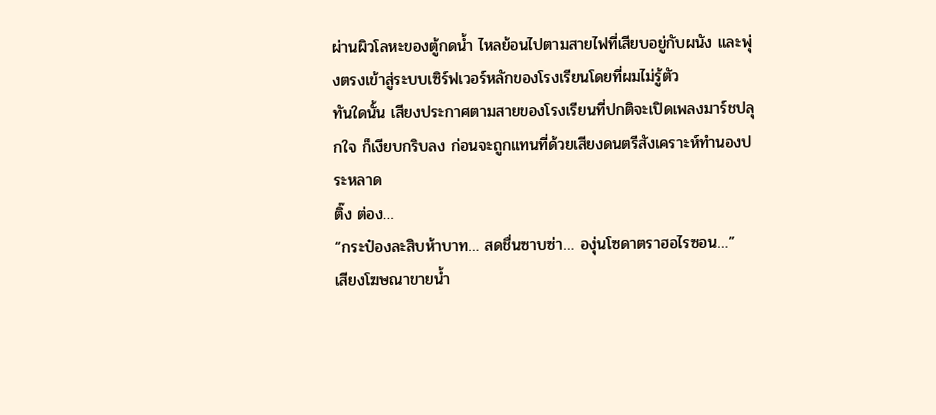ผ่านผิวโลหะของตู้กดน้ำ ไหลย้อนไปตามสายไฟที่เสียบอยู่กับผนัง และพุ่งตรงเข้าสู่ระบบเซิร์ฟเวอร์หลักของโรงเรียนโดยที่ผมไม่รู้ตัว
ทันใดนั้น เสียงประกาศตามสายของโรงเรียนที่ปกติจะเปิดเพลงมาร์ชปลุกใจ ก็เงียบกริบลง ก่อนจะถูกแทนที่ด้วยเสียงดนตรีสังเคราะห์ทำนองประหลาด
ติ๊ง ต่อง…
“กระป๋องละสิบห้าบาท… สดชื่นซาบซ่า… องุ่นโซดาตราฮอไรซอน…”
เสียงโฆษณาขายน้ำ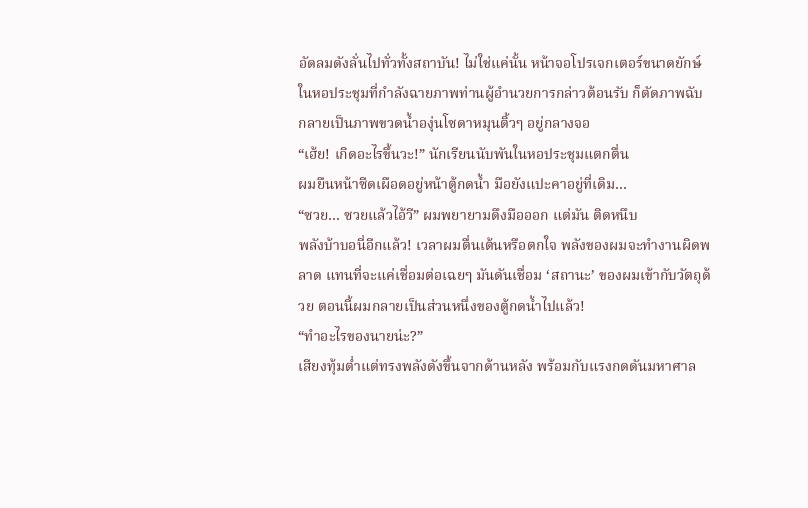อัดลมดังลั่นไปทั่วทั้งสถาบัน! ไม่ใช่แค่นั้น หน้าจอโปรเจกเตอร์ขนาดยักษ์ในหอประชุมที่กำลังฉายภาพท่านผู้อำนวยการกล่าวต้อนรับ ก็ตัดภาพฉับ กลายเป็นภาพขวดน้ำองุ่นโซดาหมุนติ้วๆ อยู่กลางจอ
“เฮ้ย! เกิดอะไรขึ้นวะ!” นักเรียนนับพันในหอประชุมแตกตื่น
ผมยืนหน้าซีดเผือดอยู่หน้าตู้กดน้ำ มือยังแปะคาอยู่ที่เดิม…
“ซวย… ซวยแล้วไอ้วี” ผมพยายามดึงมือออก แต่มัน ติดหนึบ
พลังบ้าบอนี่อีกแล้ว! เวลาผมตื่นเต้นหรือตกใจ พลังของผมจะทำงานผิดพลาด แทนที่จะแค่เชื่อมต่อเฉยๆ มันดันเชื่อม ‘สถานะ’ ของผมเข้ากับวัตถุด้วย ตอนนี้ผมกลายเป็นส่วนหนึ่งของตู้กดน้ำไปแล้ว!
“ทำอะไรของนายน่ะ?”
เสียงทุ้มต่ำแต่ทรงพลังดังขึ้นจากด้านหลัง พร้อมกับแรงกดดันมหาศาล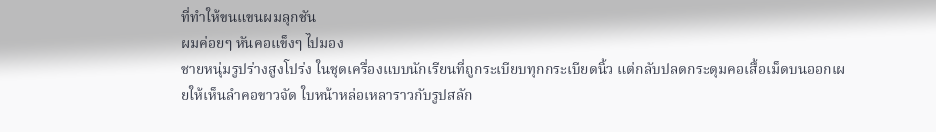ที่ทำให้ขนแขนผมลุกชัน
ผมค่อยๆ หันคอแข็งๆ ไปมอง
ชายหนุ่มรูปร่างสูงโปร่ง ในชุดเครื่องแบบนักเรียนที่ถูกระเบียบทุกกระเบียดนิ้ว แต่กลับปลดกระดุมคอเสื้อเม็ดบนออกเผยให้เห็นลำคอขาวจัด ใบหน้าหล่อเหลาราวกับรูปสลัก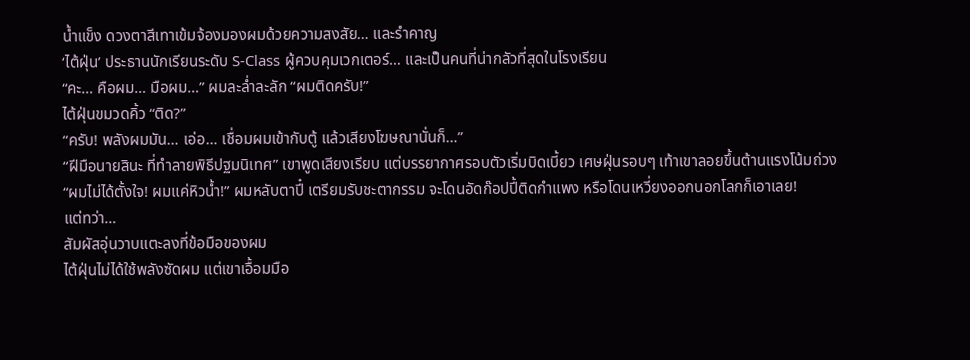น้ำแข็ง ดวงตาสีเทาเข้มจ้องมองผมด้วยความสงสัย… และรำคาญ
‘ไต้ฝุ่น’ ประธานนักเรียนระดับ S-Class ผู้ควบคุมเวกเตอร์… และเป็นคนที่น่ากลัวที่สุดในโรงเรียน
“คะ… คือผม… มือผม…” ผมละล่ำละลัก “ผมติดครับ!”
ไต้ฝุ่นขมวดคิ้ว “ติด?”
“ครับ! พลังผมมัน… เอ่อ… เชื่อมผมเข้ากับตู้ แล้วเสียงโฆษณานั่นก็…”
“ฝีมือนายสินะ ที่ทำลายพิธีปฐมนิเทศ” เขาพูดเสียงเรียบ แต่บรรยากาศรอบตัวเริ่มบิดเบี้ยว เศษฝุ่นรอบๆ เท้าเขาลอยขึ้นต้านแรงโน้มถ่วง
“ผมไม่ได้ตั้งใจ! ผมแค่หิวน้ำ!” ผมหลับตาปี๋ เตรียมรับชะตากรรม จะโดนอัดก๊อปปี้ติดกำแพง หรือโดนเหวี่ยงออกนอกโลกก็เอาเลย!
แต่ทว่า…
สัมผัสอุ่นวาบแตะลงที่ข้อมือของผม
ไต้ฝุ่นไม่ได้ใช้พลังซัดผม แต่เขาเอื้อมมือ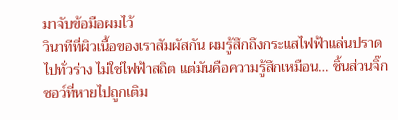มาจับข้อมือผมไว้
วินาทีที่ผิวเนื้อของเราสัมผัสกัน ผมรู้สึกถึงกระแสไฟฟ้าแล่นปราดไปทั่วร่าง ไม่ใช่ไฟฟ้าสถิต แต่มันคือความรู้สึกเหมือน… ชิ้นส่วนจิ๊กซอว์ที่หายไปถูกเติม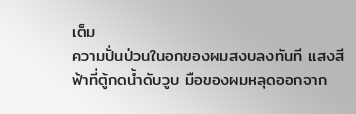เต็ม
ความปั่นป่วนในอกของผมสงบลงทันที แสงสีฟ้าที่ตู้กดน้ำดับวูบ มือของผมหลุดออกจาก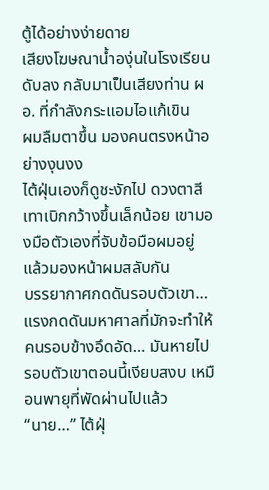ตู้ได้อย่างง่ายดาย
เสียงโฆษณาน้ำองุ่นในโรงเรียนดับลง กลับมาเป็นเสียงท่าน ผอ. ที่กำลังกระแอมไอแก้เขิน
ผมลืมตาขึ้น มองคนตรงหน้าอย่างงุนงง
ไต้ฝุ่นเองก็ดูชะงักไป ดวงตาสีเทาเบิกกว้างขึ้นเล็กน้อย เขามองมือตัวเองที่จับข้อมือผมอยู่ แล้วมองหน้าผมสลับกัน
บรรยากาศกดดันรอบตัวเขา… แรงกดดันมหาศาลที่มักจะทำให้คนรอบข้างอึดอัด… มันหายไป
รอบตัวเขาตอนนี้เงียบสงบ เหมือนพายุที่พัดผ่านไปแล้ว
“นาย…” ไต้ฝุ่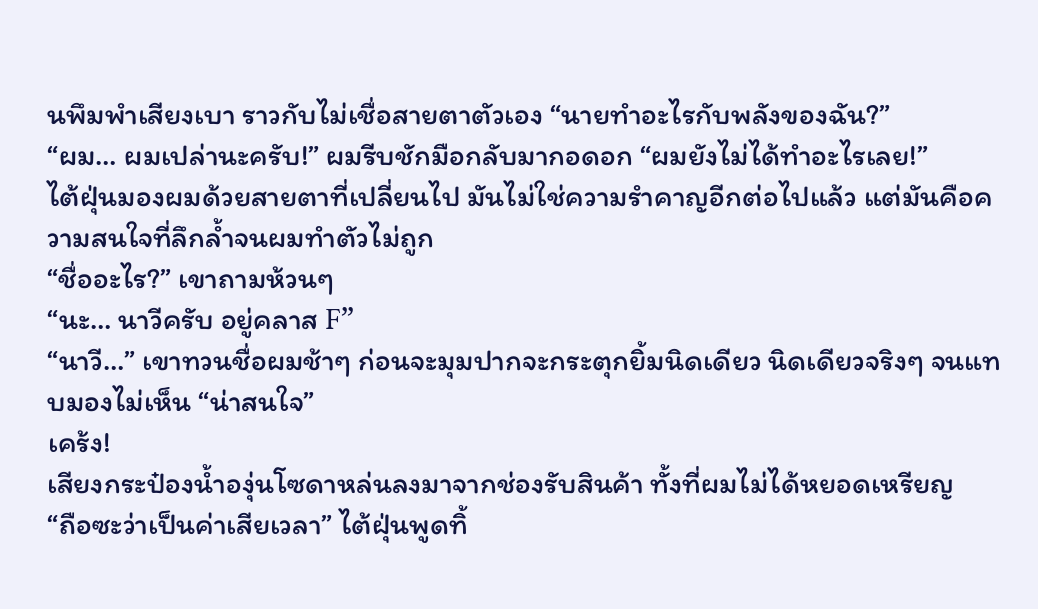นพึมพำเสียงเบา ราวกับไม่เชื่อสายตาตัวเอง “นายทำอะไรกับพลังของฉัน?”
“ผม… ผมเปล่านะครับ!” ผมรีบชักมือกลับมากอดอก “ผมยังไม่ได้ทำอะไรเลย!”
ไต้ฝุ่นมองผมด้วยสายตาที่เปลี่ยนไป มันไม่ใช่ความรำคาญอีกต่อไปแล้ว แต่มันคือความสนใจที่ลึกล้ำจนผมทำตัวไม่ถูก
“ชื่ออะไร?” เขาถามห้วนๆ
“นะ… นาวีครับ อยู่คลาส F”
“นาวี…” เขาทวนชื่อผมช้าๆ ก่อนจะมุมปากจะกระตุกยิ้มนิดเดียว นิดเดียวจริงๆ จนแทบมองไม่เห็น “น่าสนใจ”
เคร้ง!
เสียงกระป๋องน้ำองุ่นโซดาหล่นลงมาจากช่องรับสินค้า ทั้งที่ผมไม่ได้หยอดเหรียญ
“ถือซะว่าเป็นค่าเสียเวลา” ไต้ฝุ่นพูดทิ้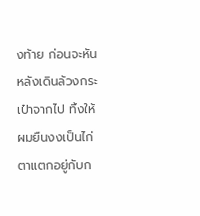งท้าย ก่อนจะหันหลังเดินล้วงกระเป๋าจากไป ทิ้งให้ผมยืนงงเป็นไก่ตาแตกอยู่กับก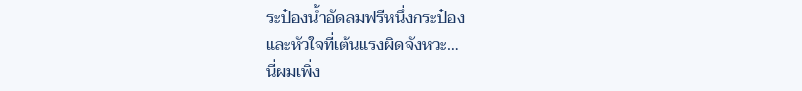ระป๋องน้ำอัดลมฟรีหนึ่งกระป๋อง
และหัวใจที่เต้นแรงผิดจังหวะ…
นี่ผมเพิ่ง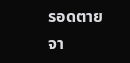รอดตายจา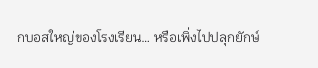กบอสใหญ่ของโรงเรียน… หรือเพิ่งไปปลุกยักษ์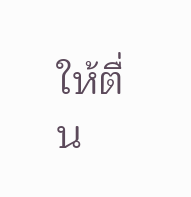ให้ตื่น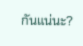กันแน่นะ?